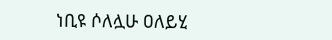ነቢዩ ሶለሏሁ ዐለይሂ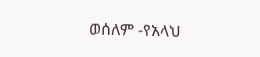ወሰለም -የአላህ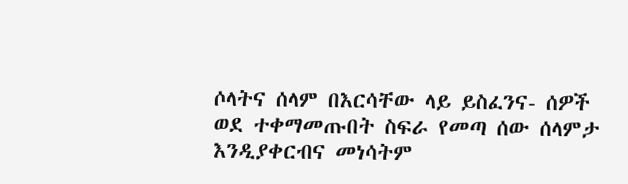ሶላትና ሰላም በእርሳቸው ላይ ይስፈንና- ሰዎች ወደ ተቀማመጡበት ስፍራ የመጣ ሰው ሰላምታ እንዲያቀርብና መነሳትም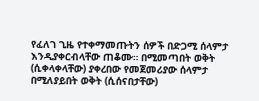የፈለገ ጊዜ የተቀማመጡትን ሰዎች በድጋሚ ሰላምታ እንዲያቀርብላቸው ጠቆሙ። በሚመጣበት ወቅት (ሲቀላቀላቸው) ያቀረበው የመጀመሪያው ሰላምታ በሚለያይበት ወቅት (ሲሰናበታቸው)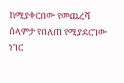ከሚያቀርበው የመጨረሻ ሰላምታ የበለጠ የሚያደርገው ነገር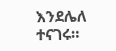እንደሌለ ተናገሩ።